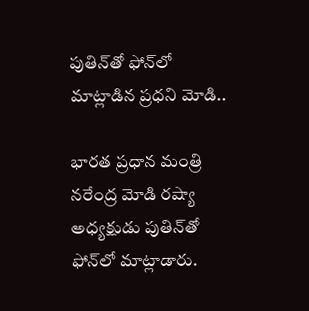పుతిన్‌తో ఫోన్‌లో మాట్లాడిన ప్ర‌ధ‌ని మోడి..

భార‌త ప్ర‌ధాన మంత్రి న‌రేంద్ర మోడి ర‌ష్యా అధ్య‌క్షుడు పుతిన్‌తో ఫోన్‌లో మాట్లాడారు.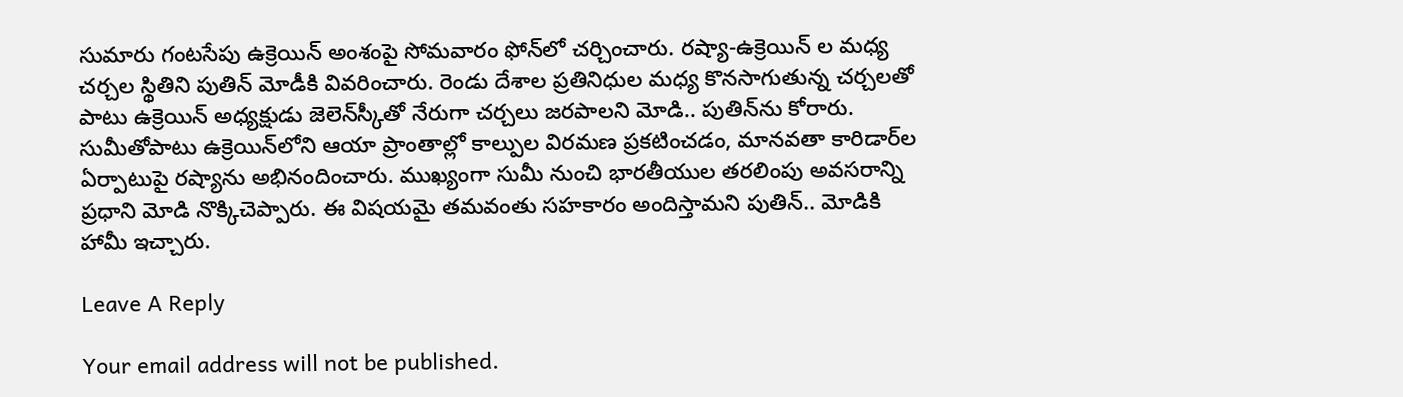సుమారు గంటసేపు ఉక్రెయిన్ అంశంపై సోమ‌వారం ఫోన్‌లో చ‌ర్చించారు. ర‌ష్యా-ఉక్రెయిన్ ల మ‌ధ్య చ‌ర్చ‌ల స్థితిని పుతిన్ మోడీకి వివ‌రించారు. రెండు దేశాల ప్ర‌తినిధుల మ‌ధ్య కొన‌సాగుతున్న చ‌ర్చ‌ల‌తో పాటు ఉక్రెయిన్ అధ్య‌క్షుడు జెలెన్‌స్కీతో నేరుగా చ‌ర్చ‌లు జ‌ర‌పాల‌ని మోడి.. పుతిన్‌ను కోరారు. సుమీతోపాటు ఉక్రెయిన్‌లోని ఆయా ప్రాంతాల్లో కాల్పుల విర‌మ‌ణ ప్ర‌క‌టించ‌డం, మాన‌వ‌తా కారిడార్‌ల ఏర్పాటుపై ర‌ష్యాను అభినందించారు. ముఖ్యంగా సుమీ నుంచి భార‌తీయుల త‌ర‌లింపు అవ‌స‌రాన్ని ప్ర‌ధాని మోడి నొక్కిచెప్పారు. ఈ విష‌య‌మై త‌మ‌వంతు స‌హ‌కారం అందిస్తామ‌ని పుతిన్‌.. మోడికి హామీ ఇచ్చారు.

Leave A Reply

Your email address will not be published.